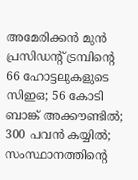അമേരിക്കൻ മുൻ പ്രസിഡന്റ് ട്രമ്പിന്റെ 66 ഹോട്ടലുകളുടെ സിഇഒ; 56 കോടി ബാങ്ക് അക്കൗണ്ടിൽ; 300 പവൻ കയ്യിൽ; സംസ്ഥാനത്തിന്റെ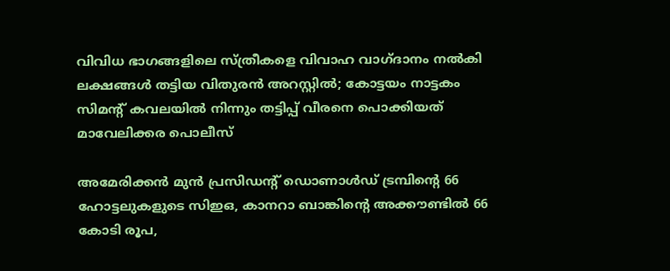വിവിധ ഭാഗങ്ങളിലെ സ്ത്രീകളെ വിവാഹ വാഗ്ദാനം നൽകി ലക്ഷങ്ങൾ തട്ടിയ വിതുരൻ അറസ്റ്റിൽ; കോട്ടയം നാട്ടകം സിമന്റ് കവലയിൽ നിന്നും തട്ടിപ്പ് വീരനെ പൊക്കിയത് മാവേലിക്കര പൊലീസ്

അമേരിക്കൻ മുൻ പ്രസിഡന്റ് ഡൊണാൾഡ് ട്രമ്പിന്റെ 66 ഹോട്ടലുകളുടെ സിഇഒ, കാനറാ ബാങ്കിന്റെ അക്കൗണ്ടിൽ 66 കോടി രൂപ,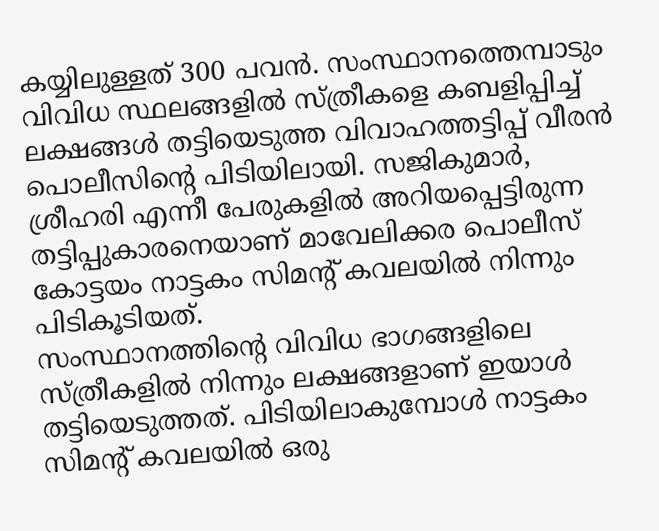കയ്യിലുള്ളത് 300 പവൻ. സംസ്ഥാനത്തെമ്പാടും വിവിധ സ്ഥലങ്ങളിൽ സ്ത്രീകളെ കബളിപ്പിച്ച് ലക്ഷങ്ങൾ തട്ടിയെടുത്ത വിവാഹത്തട്ടിപ്പ് വീരൻ പൊലീസിന്റെ പിടിയിലായി. സജികുമാർ, ശ്രീഹരി എന്നീ പേരുകളിൽ അറിയപ്പെട്ടിരുന്ന തട്ടിപ്പുകാരനെയാണ് മാവേലിക്കര പൊലീസ് കോട്ടയം നാട്ടകം സിമന്റ് കവലയിൽ നിന്നും പിടികൂടിയത്.
സംസ്ഥാനത്തിന്റെ വിവിധ ഭാഗങ്ങളിലെ സ്ത്രീകളിൽ നിന്നും ലക്ഷങ്ങളാണ് ഇയാൾ തട്ടിയെടുത്തത്. പിടിയിലാകുമ്പോൾ നാട്ടകം സിമന്റ് കവലയിൽ ഒരു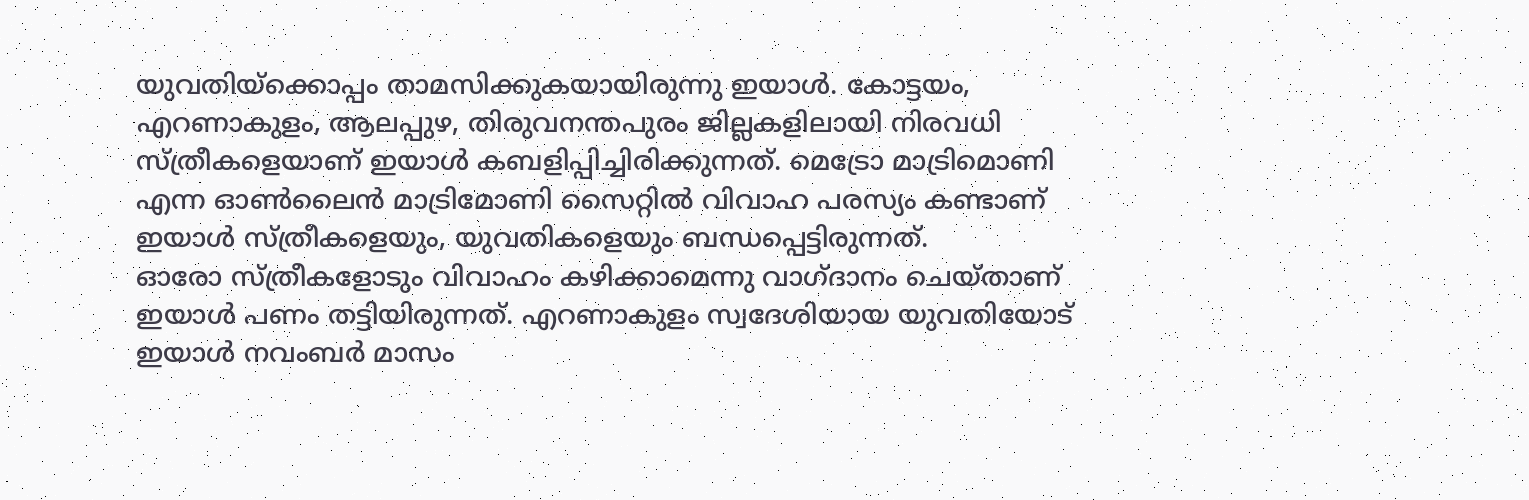യുവതിയ്ക്കൊപ്പം താമസിക്കുകയായിരുന്നു ഇയാൾ. കോട്ടയം, എറണാകുളം, ആലപ്പുഴ, തിരുവനന്തപുരം ജില്ലകളിലായി നിരവധി സ്ത്രീകളെയാണ് ഇയാൾ കബളിപ്പിച്ചിരിക്കുന്നത്. മെട്രോ മാട്രിമൊണി എന്ന ഓൺലൈൻ മാട്രിമോണി സൈറ്റിൽ വിവാഹ പരസ്യം കണ്ടാണ് ഇയാൾ സ്ത്രീകളെയും, യുവതികളെയും ബന്ധപ്പെട്ടിരുന്നത്.
ഓരോ സ്ത്രീകളോടും വിവാഹം കഴിക്കാമെന്നു വാഗ്ദാനം ചെയ്താണ് ഇയാൾ പണം തട്ടിയിരുന്നത്. എറണാകുളം സ്വദേശിയായ യുവതിയോട് ഇയാൾ നവംബർ മാസം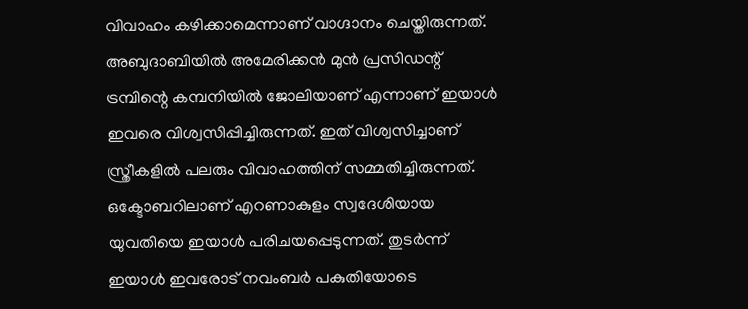വിവാഹം കഴിക്കാമെന്നാണ് വാഗ്ദാനം ചെയ്തിരുന്നത്. അബുദാബിയിൽ അമേരിക്കൻ മുൻ പ്രസിഡന്റ് ട്രമ്പിന്റെ കമ്പനിയിൽ ജോലിയാണ് എന്നാണ് ഇയാൾ ഇവരെ വിശ്വസിപ്പിച്ചിരുന്നത്. ഇത് വിശ്വസിച്ചാണ് സ്ത്രീകളിൽ പലരും വിവാഹത്തിന് സമ്മതിച്ചിരുന്നത്.
ഒക്ടോബറിലാണ് എറണാകുളം സ്വദേശിയായ യുവതിയെ ഇയാൾ പരിചയപ്പെടുന്നത്. തുടർന്ന് ഇയാൾ ഇവരോട് നവംബർ പകുതിയോടെ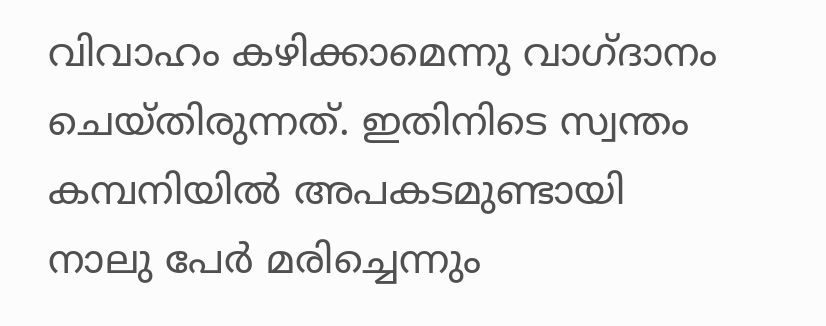വിവാഹം കഴിക്കാമെന്നു വാഗ്ദാനം ചെയ്തിരുന്നത്. ഇതിനിടെ സ്വന്തം കമ്പനിയിൽ അപകടമുണ്ടായി നാലു പേർ മരിച്ചെന്നും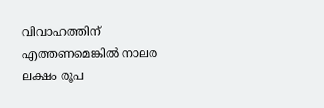വിവാഹത്തിന് എത്തണമെങ്കിൽ നാലര ലക്ഷം രൂപ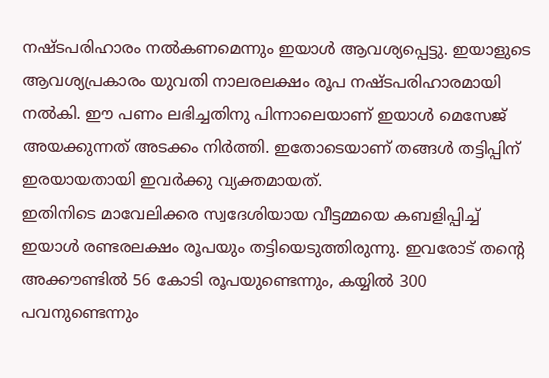നഷ്ടപരിഹാരം നൽകണമെന്നും ഇയാൾ ആവശ്യപ്പെട്ടു. ഇയാളുടെ ആവശ്യപ്രകാരം യുവതി നാലരലക്ഷം രൂപ നഷ്ടപരിഹാരമായി നൽകി. ഈ പണം ലഭിച്ചതിനു പിന്നാലെയാണ് ഇയാൾ മെസേജ് അയക്കുന്നത് അടക്കം നിർത്തി. ഇതോടെയാണ് തങ്ങൾ തട്ടിപ്പിന് ഇരയായതായി ഇവർക്കു വ്യക്തമായത്.
ഇതിനിടെ മാവേലിക്കര സ്വദേശിയായ വീട്ടമ്മയെ കബളിപ്പിച്ച് ഇയാൾ രണ്ടരലക്ഷം രൂപയും തട്ടിയെടുത്തിരുന്നു. ഇവരോട് തന്റെ അക്കൗണ്ടിൽ 56 കോടി രൂപയുണ്ടെന്നും, കയ്യിൽ 300 പവനുണ്ടെന്നും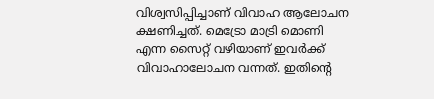വിശ്വസിപ്പിച്ചാണ് വിവാഹ ആലോചന ക്ഷണിച്ചത്. മെട്രോ മാട്രി മൊണി എന്ന സൈറ്റ് വഴിയാണ് ഇവർക്ക് വിവാഹാലോചന വന്നത്. ഇതിന്റെ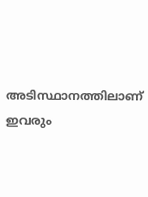അടിസ്ഥാനത്തിലാണ് ഇവരും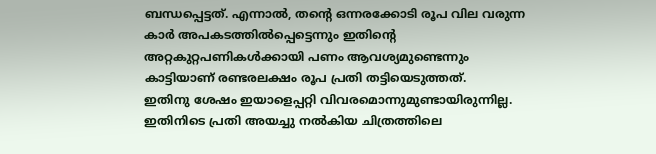ബന്ധപ്പെട്ടത്. എന്നാൽ, തന്റെ ഒന്നരക്കോടി രൂപ വില വരുന്ന കാർ അപകടത്തിൽപ്പെട്ടെന്നും ഇതിന്റെ അറ്റകുറ്റപണികൾക്കായി പണം ആവശ്യമുണ്ടെന്നും കാട്ടിയാണ് രണ്ടരലക്ഷം രൂപ പ്രതി തട്ടിയെടുത്തത്.
ഇതിനു ശേഷം ഇയാളെപ്പറ്റി വിവരമൊന്നുമുണ്ടായിരുന്നില്ല. ഇതിനിടെ പ്രതി അയച്ചു നൽകിയ ചിത്രത്തിലെ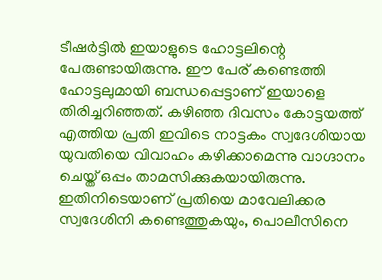ടീഷർട്ടിൽ ഇയാളുടെ ഹോട്ടലിന്റെ പേരുണ്ടായിരുന്നു. ഈ പേര് കണ്ടെത്തി ഹോട്ടലുമായി ബന്ധപ്പെട്ടാണ് ഇയാളെ തിരിച്ചറിഞ്ഞത്. കഴിഞ്ഞ ദിവസം കോട്ടയത്ത് എത്തിയ പ്രതി ഇവിടെ നാട്ടകം സ്വദേശിയായ യുവതിയെ വിവാഹം കഴിക്കാമെന്നു വാഗ്ദാനം ചെയ്ത് ഒപ്പം താമസിക്കുകയായിരുന്നു. ഇതിനിടെയാണ് പ്രതിയെ മാവേലിക്കര സ്വദേശിനി കണ്ടെത്തുകയും, പൊലീസിനെ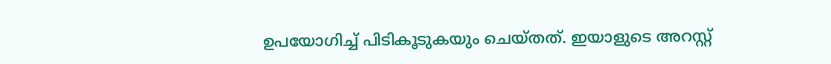ഉപയോഗിച്ച് പിടികൂടുകയും ചെയ്തത്. ഇയാളുടെ അറസ്റ്റ്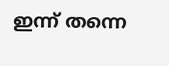ഇന്ന് തന്നെ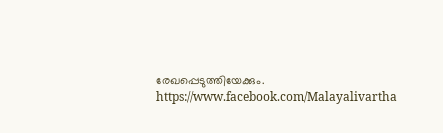രേഖപ്പെടുത്തിയേക്കും.
https://www.facebook.com/Malayalivartha